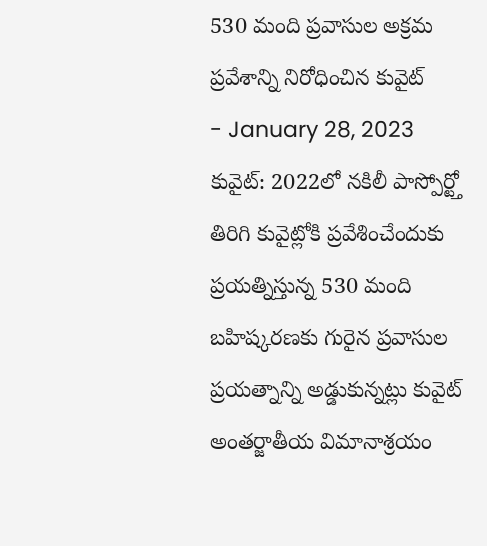530 మంది ప్రవాసుల అక్రమ ప్రవేశాన్ని నిరోధించిన కువైట్
- January 28, 2023
కువైట్: 2022లో నకిలీ పాస్పోర్ట్తో తిరిగి కువైట్లోకి ప్రవేశించేందుకు ప్రయత్నిస్తున్న 530 మంది బహిష్కరణకు గురైన ప్రవాసుల ప్రయత్నాన్ని అడ్డుకున్నట్లు కువైట్ అంతర్జాతీయ విమానాశ్రయం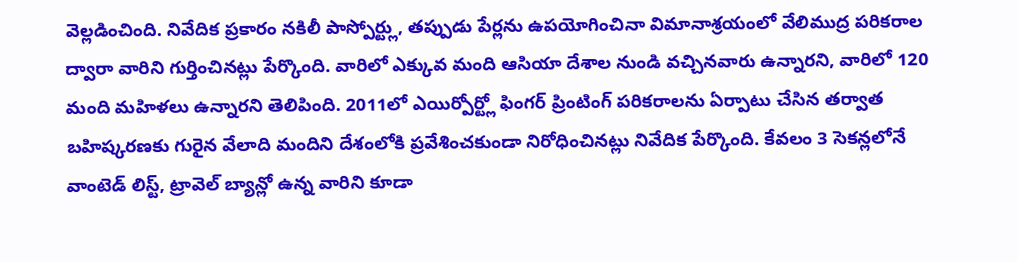వెల్లడించింది. నివేదిక ప్రకారం నకిలీ పాస్పోర్ట్లు, తప్పుడు పేర్లను ఉపయోగించినా విమానాశ్రయంలో వేలిముద్ర పరికరాల ద్వారా వారిని గుర్తించినట్లు పేర్కొంది. వారిలో ఎక్కువ మంది ఆసియా దేశాల నుండి వచ్చినవారు ఉన్నారని, వారిలో 120 మంది మహిళలు ఉన్నారని తెలిపింది. 2011లో ఎయిర్పోర్ట్లో ఫింగర్ ప్రింటింగ్ పరికరాలను ఏర్పాటు చేసిన తర్వాత బహిష్కరణకు గురైన వేలాది మందిని దేశంలోకి ప్రవేశించకుండా నిరోధించినట్లు నివేదిక పేర్కొంది. కేవలం 3 సెకన్లలోనే వాంటెడ్ లిస్ట్, ట్రావెల్ బ్యాన్లో ఉన్న వారిని కూడా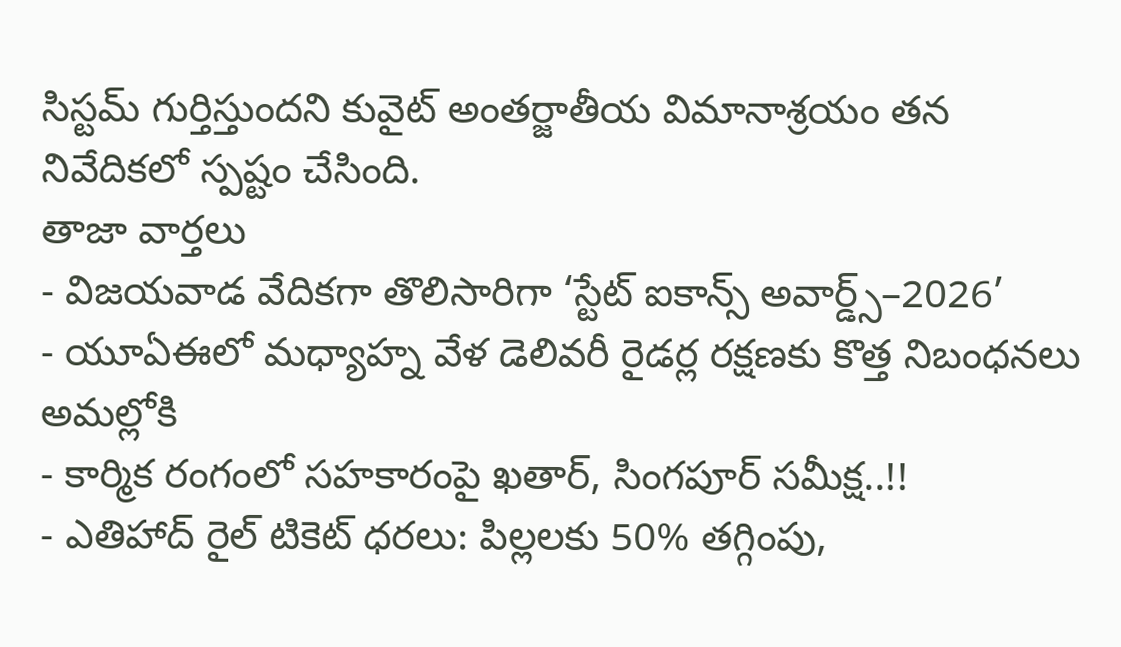సిస్టమ్ గుర్తిస్తుందని కువైట్ అంతర్జాతీయ విమానాశ్రయం తన నివేదికలో స్పష్టం చేసింది.
తాజా వార్తలు
- విజయవాడ వేదికగా తొలిసారిగా ‘స్టేట్ ఐకాన్స్ అవార్డ్స్–2026’
- యూఏఈలో మధ్యాహ్న వేళ డెలివరీ రైడర్ల రక్షణకు కొత్త నిబంధనలు అమల్లోకి
- కార్మిక రంగంలో సహకారంపై ఖతార్, సింగపూర్ సమీక్ష..!!
- ఎతిహాద్ రైల్ టికెట్ ధరలు: పిల్లలకు 50% తగ్గింపు,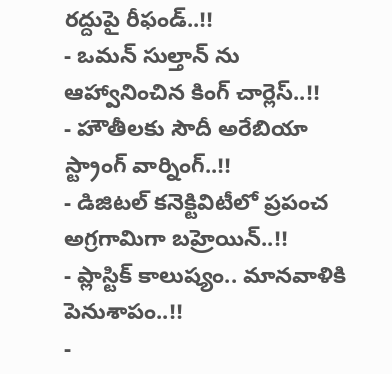రద్దుపై రీఫండ్..!!
- ఒమన్ సుల్తాన్ ను ఆహ్వానించిన కింగ్ చార్లెస్..!!
- హౌతీలకు సౌదీ అరేబియా స్ట్రాంగ్ వార్నింగ్..!!
- డిజిటల్ కనెక్టివిటీలో ప్రపంచ అగ్రగామిగా బహ్రెయిన్..!!
- ప్లాస్టిక్ కాలుష్యం.. మానవాళికి పెనుశాపం..!!
-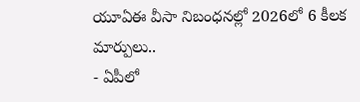యూఏఈ వీసా నిబంధనల్లో 2026లో 6 కీలక మార్పులు..
- ఏపీలో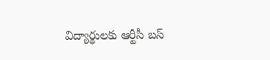విద్యార్థులకు ఆర్టీసీ బస్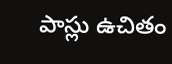పాస్లు ఉచితం